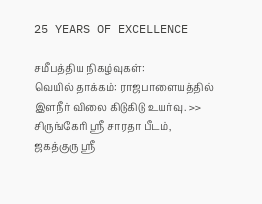25 YEARS OF EXCELLENCE

சமீபத்திய நிகழ்வுகள்:
வெயில் தாக்கம்: ராஜபாளையத்தில் இளநீர் விலை கிடுகிடு உயர்வு. >> சிருங்கேரி ஸ்ரீ சாரதா பீடம், ஜகத்குரு ஸ்ரீ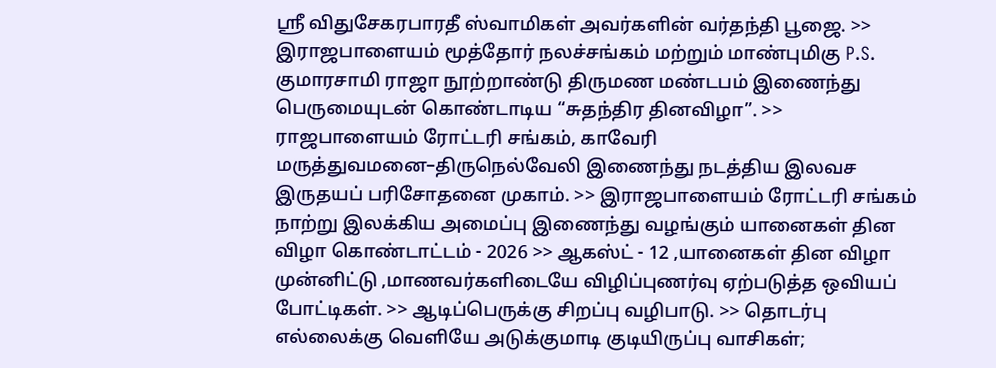ஸ்ரீ விதுசேகரபாரதீ ஸ்வாமிகள் அவர்களின் வர்தந்தி பூஜை. >> இராஜபாளையம் மூத்தோர் நலச்சங்கம் மற்றும் மாண்புமிகு P.S. குமாரசாமி ராஜா நூற்றாண்டு திருமண மண்டபம் இணைந்து பெருமையுடன் கொண்டாடிய “சுதந்திர தினவிழா”. >> ராஜபாளையம் ரோட்டரி சங்கம், காவேரி மருத்துவமனை–திருநெல்வேலி இணைந்து நடத்திய இலவச இருதயப் பரிசோதனை முகாம். >> இராஜபாளையம் ரோட்டரி சங்கம் நாற்று இலக்கிய அமைப்பு இணைந்து வழங்கும் யானைகள் தின விழா கொண்டாட்டம் - 2026 >> ஆகஸ்ட் - 12 ,யானைகள் தின விழா முன்னிட்டு ,மாணவர்களிடையே விழிப்புணர்வு ஏற்படுத்த ஒவியப் போட்டிகள். >> ஆடிப்பெருக்கு சிறப்பு வழிபாடு. >> தொடர்பு எல்லைக்கு வெளியே அடுக்குமாடி குடியிருப்பு வாசிகள்;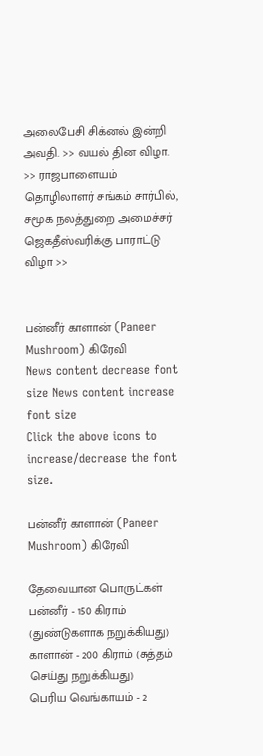அலைபேசி சிக்னல் இன்றி அவதி. >> வயல் தின விழா. >> ராஜபாளையம் தொழிலாளர் சங்கம் சார்பில், சமூக நலத்துறை அமைச்சர் ஜெகதீஸ்வரிக்கு பாராட்டு விழா >>


பன்னீர் காளான் (Paneer Mushroom) கிரேவி
News content decrease font size News content increase font size
Click the above icons to increase/decrease the font size.

பன்னீர் காளான் (Paneer Mushroom) கிரேவி

தேவையான பொருட்கள்
பன்னீர் - 150 கிராம் (துண்டுகளாக நறுக்கியது)
காளான் - 200 கிராம் (சுத்தம் செய்து நறுக்கியது)
பெரிய வெங்காயம் - 2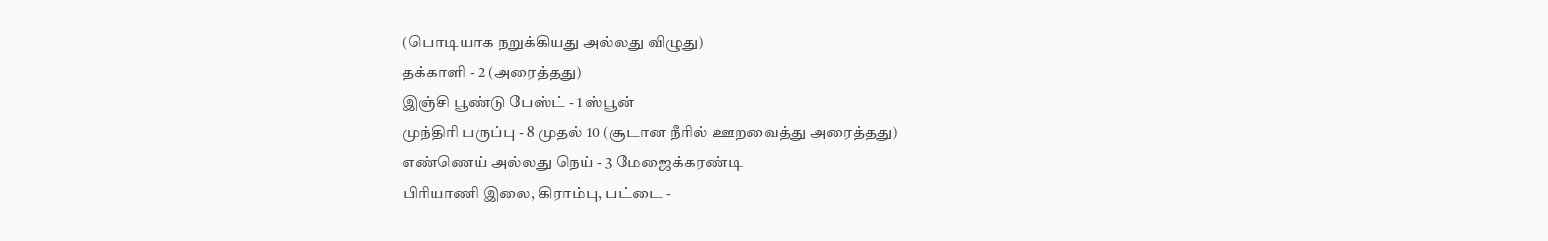(பொடியாக நறுக்கியது அல்லது விழுது)
தக்காளி - 2 (அரைத்தது)
இஞ்சி பூண்டு பேஸ்ட் - 1 ஸ்பூன்
முந்திரி பருப்பு - 8 முதல் 10 (சூடான நீரில் ஊறவைத்து அரைத்தது)
எண்ணெய் அல்லது நெய் - 3 மேஜைக்கரண்டி
பிரியாணி இலை, கிராம்பு, பட்டை -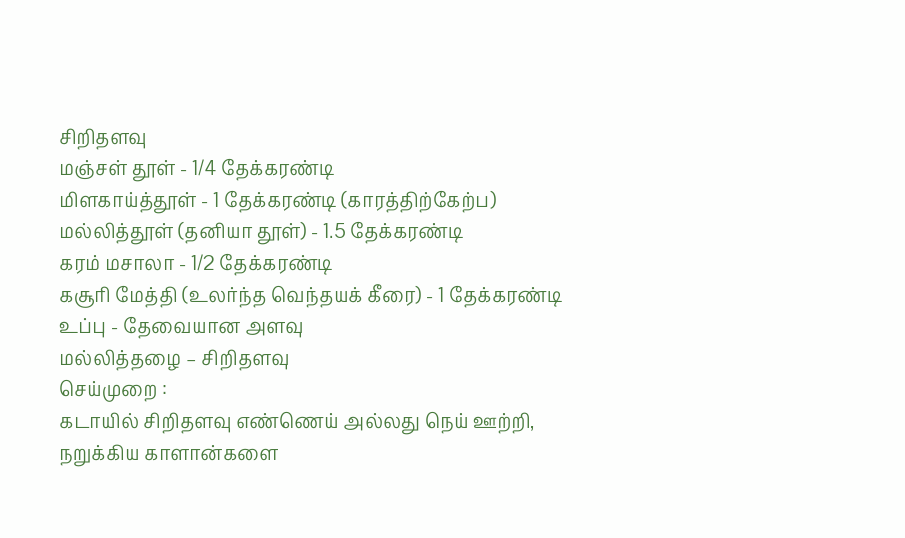சிறிதளவு
மஞ்சள் தூள் - 1/4 தேக்கரண்டி
மிளகாய்த்தூள் - 1 தேக்கரண்டி (காரத்திற்கேற்ப)
மல்லித்தூள் (தனியா தூள்) - 1.5 தேக்கரண்டி
கரம் மசாலா - 1/2 தேக்கரண்டி
கசூரி மேத்தி (உலர்ந்த வெந்தயக் கீரை) - 1 தேக்கரண்டி
உப்பு - தேவையான அளவு
மல்லித்தழை – சிறிதளவு
செய்முறை :
கடாயில் சிறிதளவு எண்ணெய் அல்லது நெய் ஊற்றி, நறுக்கிய காளான்களை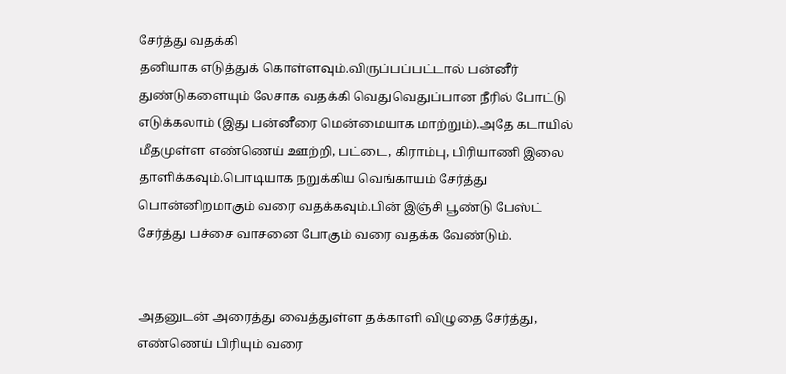சேர்த்து வதக்கி
தனியாக எடுத்துக் கொள்ளவும்.விருப்பப்பட்டால் பன்னீர் துண்டுகளையும் லேசாக வதக்கி வெதுவெதுப்பான நீரில் போட்டு
எடுக்கலாம் (இது பன்னீரை மென்மையாக மாற்றும்).அதே கடாயில் மீதமுள்ள எண்ணெய் ஊற்றி, பட்டை, கிராம்பு, பிரியாணி இலை தாளிக்கவும்.பொடியாக நறுக்கிய வெங்காயம் சேர்த்து பொன்னிறமாகும் வரை வதக்கவும்.பின் இஞ்சி பூண்டு பேஸ்ட் சேர்த்து பச்சை வாசனை போகும் வரை வதக்க வேண்டும்.


அதனுடன் அரைத்து வைத்துள்ள தக்காளி விழுதை சேர்த்து, எண்ணெய் பிரியும் வரை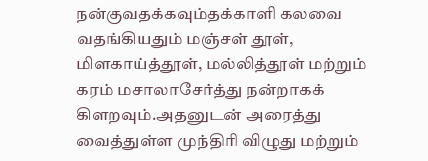நன்குவதக்கவும்தக்காளி கலவை வதங்கியதும் மஞ்சள் தூள், மிளகாய்த்தூள், மல்லித்தூள் மற்றும் கரம் மசாலாசேர்த்து நன்றாகக் கிளறவும்.அதனுடன் அரைத்து வைத்துள்ள முந்திரி விழுது மற்றும்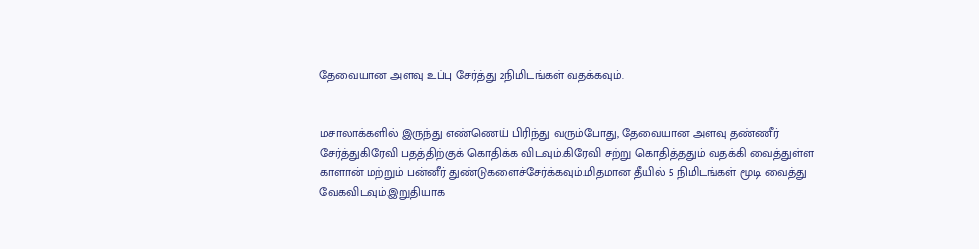தேவையான அளவு உப்பு சேர்த்து 2நிமிடங்கள் வதக்கவும்.


மசாலாக்களில் இருந்து எண்ணெய் பிரிந்து வரும்போது, தேவையான அளவு தண்ணீர் சேர்த்துகிரேவி பதத்திற்குக் கொதிக்க விடவும்.கிரேவி சற்று கொதித்ததும் வதக்கி வைத்துள்ள காளான் மற்றும் பன்னீர் துண்டுகளைச்சேர்க்கவும்.மிதமான தீயில் 5 நிமிடங்கள் மூடி வைத்து வேகவிடவும்.இறுதியாக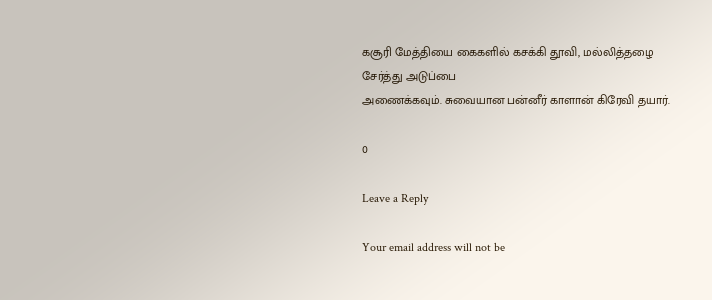கசூரி மேத்தியை கைகளில் கசக்கி தூவி, மல்லித்தழை சேர்த்து அடுப்பை
அணைக்கவும். சுவையான பன்னீர் காளான் கிரேவி தயார்.

0

Leave a Reply

Your email address will not be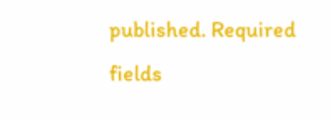published. Required fields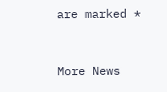are marked *


More News